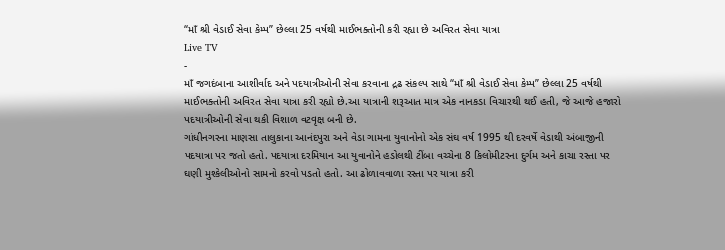“માઁ શ્રી વેડાઈ સેવા કેમ્પ” છેલ્લા 25 વર્ષથી માઈભક્તોની કરી રહ્યા છે અવિરત સેવા યાત્રા
Live TV
-
માઁ જગદંબાના આશીર્વાદ અને પદયાત્રીઓની સેવા કરવાના દ્રઢ સંકલ્પ સાથે “માઁ શ્રી વેડાઈ સેવા કેમ્પ” છેલ્લા 25 વર્ષથી માઈભક્તોની અવિરત સેવા યાત્રા કરી રહ્યો છે.આ યાત્રાની શરૂઆત માત્ર એક નાનકડા વિચારથી થઈ હતી, જે આજે હજારો પદયાત્રીઓની સેવા થકી વિશાળ વટવૃક્ષ બની છે.
ગાંધીનગરના માણસા તાલુકાના આનંદપુરા અને વેડા ગામના યુવાનોનો એક સંઘ વર્ષ 1995 થી દરવર્ષે વેડાથી અંબાજીની પદયાત્રા પર જતો હતો. પદયાત્રા દરમિયાન આ યુવાનોને હડોલથી ટીંબા વચ્ચેના 8 કિલોમીટરના દુર્ગમ અને કાચા રસ્તા પર ઘણી મુશ્કેલીઓનો સામનો કરવો પડતો હતો. આ ઢોળાવવાળા રસ્તા પર યાત્રા કરી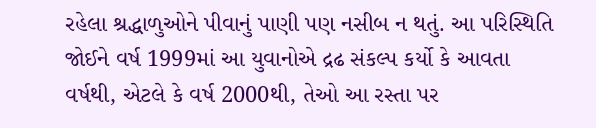રહેલા શ્રદ્ધાળુઓને પીવાનું પાણી પણ નસીબ ન થતું. આ પરિસ્થિતિ જોઈને વર્ષ 1999માં આ યુવાનોએ દ્રઢ સંકલ્પ કર્યો કે આવતા વર્ષથી, એટલે કે વર્ષ 2000થી, તેઓ આ રસ્તા પર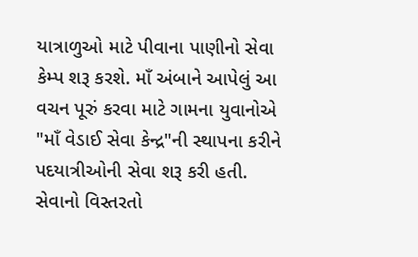યાત્રાળુઓ માટે પીવાના પાણીનો સેવા કેમ્પ શરૂ કરશે. માઁ અંબાને આપેલું આ વચન પૂરું કરવા માટે ગામના યુવાનોએ "માઁ વેડાઈ સેવા કેન્દ્ર"ની સ્થાપના કરીને પદયાત્રીઓની સેવા શરૂ કરી હતી.
સેવાનો વિસ્તરતો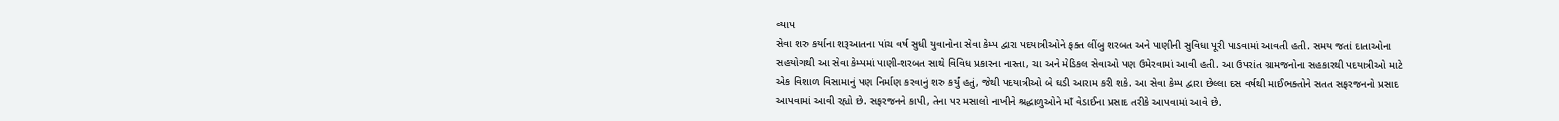વ્યાપ
સેવા શરુ કર્યાના શરૂઆતના પાંચ વર્ષ સુધી યુવાનોના સેવા કેમ્પ દ્વારા પદયાત્રીઓને ફક્ત લીંબુ શરબત અને પાણીની સુવિધા પૂરી પાડવામાં આવતી હતી. સમય જતાં દાતાઓના સહયોગથી આ સેવા કેમ્પમાં પાણી-શરબત સાથે વિવિધ પ્રકારના નાસ્તા, ચા અને મેડિકલ સેવાઓ પણ ઉમેરવામાં આવી હતી. આ ઉપરાંત ગ્રામજનોના સહકારથી પદયાત્રીઓ માટે એક વિશાળ વિસામાનું પણ નિર્માણ કરવાનું શરુ કર્યું હતું, જેથી પદયાત્રીઓ બે ઘડી આરામ કરી શકે. આ સેવા કેમ્પ દ્વારા છેલ્લા દસ વર્ષથી માઈભક્તોને સતત સફરજનનો પ્રસાદ આપવામાં આવી રહ્યો છે. સફરજનને કાપી, તેના પર મસાલો નાખીને શ્રદ્ધાળુઓને માઁ વેડાઈના પ્રસાદ તરીકે આપવામાં આવે છે.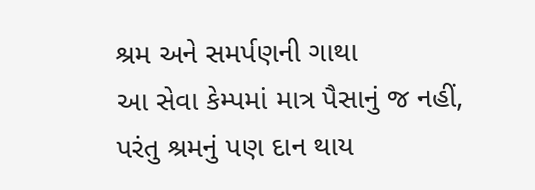શ્રમ અને સમર્પણની ગાથા
આ સેવા કેમ્પમાં માત્ર પૈસાનું જ નહીં, પરંતુ શ્રમનું પણ દાન થાય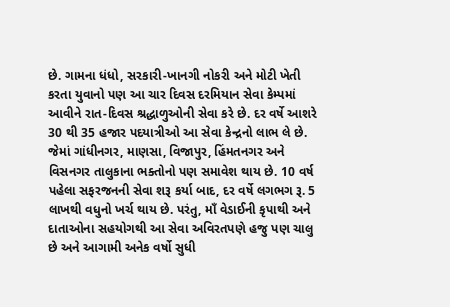છે. ગામના ધંધો, સરકારી-ખાનગી નોકરી અને મોટી ખેતી કરતા યુવાનો પણ આ ચાર દિવસ દરમિયાન સેવા કેમ્પમાં આવીને રાત-દિવસ શ્રદ્ધાળુઓની સેવા કરે છે. દર વર્ષે આશરે 30 થી 35 હજાર પદયાત્રીઓ આ સેવા કેન્દ્રનો લાભ લે છે. જેમાં ગાંધીનગર, માણસા, વિજાપુર, હિંમતનગર અને વિસનગર તાલુકાના ભક્તોનો પણ સમાવેશ થાય છે. 10 વર્ષ પહેલા સફરજનની સેવા શરૂ કર્યા બાદ, દર વર્ષે લગભગ રૂ. 5 લાખથી વધુનો ખર્ચ થાય છે. પરંતુ, માઁ વેડાઈની કૃપાથી અને દાતાઓના સહયોગથી આ સેવા અવિરતપણે હજુ પણ ચાલુ છે અને આગામી અનેક વર્ષો સુધી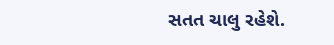સતત ચાલુ રહેશે.